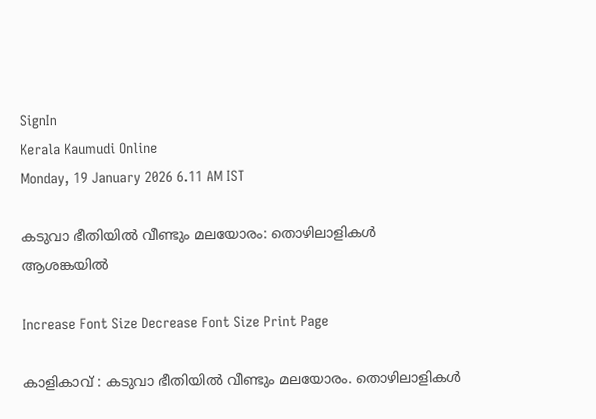SignIn
Kerala Kaumudi Online
Monday, 19 January 2026 6.11 AM IST

കടുവാ ഭീതിയിൽ വീണ്ടും മലയോരം: തൊഴിലാളികൾ ആശങ്കയിൽ

Increase Font Size Decrease Font Size Print Page

കാളികാവ് : കടുവാ ഭീതിയിൽ വീണ്ടും മലയോരം. തൊഴിലാളികൾ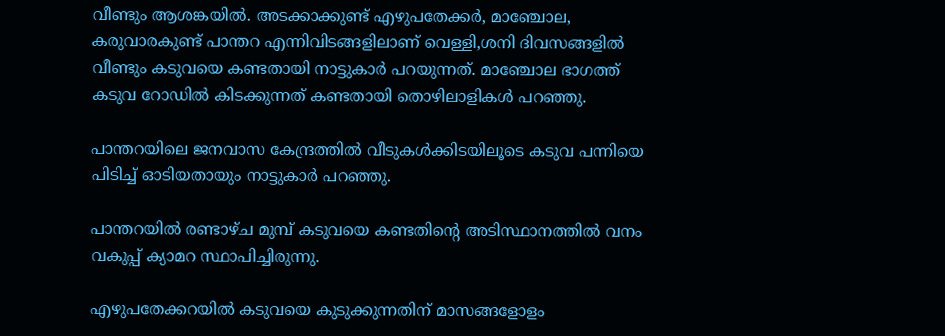വീണ്ടും ആശങ്കയിൽ. അടക്കാക്കുണ്ട് എഴുപതേക്കർ, മാഞ്ചോല, കരുവാരകുണ്ട് പാന്തറ എന്നിവിടങ്ങളിലാണ് വെള്ളി,ശനി ദിവസങ്ങളിൽ വീണ്ടും കടുവയെ കണ്ടതായി നാട്ടുകാർ പറയുന്നത്. മാഞ്ചോല ഭാഗത്ത് കടുവ റോഡിൽ കിടക്കുന്നത് കണ്ടതായി തൊഴിലാളികൾ പറഞ്ഞു.

പാന്തറയിലെ ജനവാസ കേന്ദ്രത്തിൽ വീടുകൾക്കിടയിലൂടെ കടുവ പന്നിയെ പിടിച്ച് ഓടിയതായും നാട്ടുകാർ പറഞ്ഞു.

പാന്തറയിൽ രണ്ടാഴ്ച മുമ്പ് കടുവയെ കണ്ടതിന്റെ അടിസ്ഥാനത്തിൽ വനം വകുപ്പ് ക്യാമറ സ്ഥാപിച്ചിരുന്നു.

എഴുപതേക്കറയിൽ കടുവയെ കുടുക്കുന്നതിന് മാസങ്ങളോളം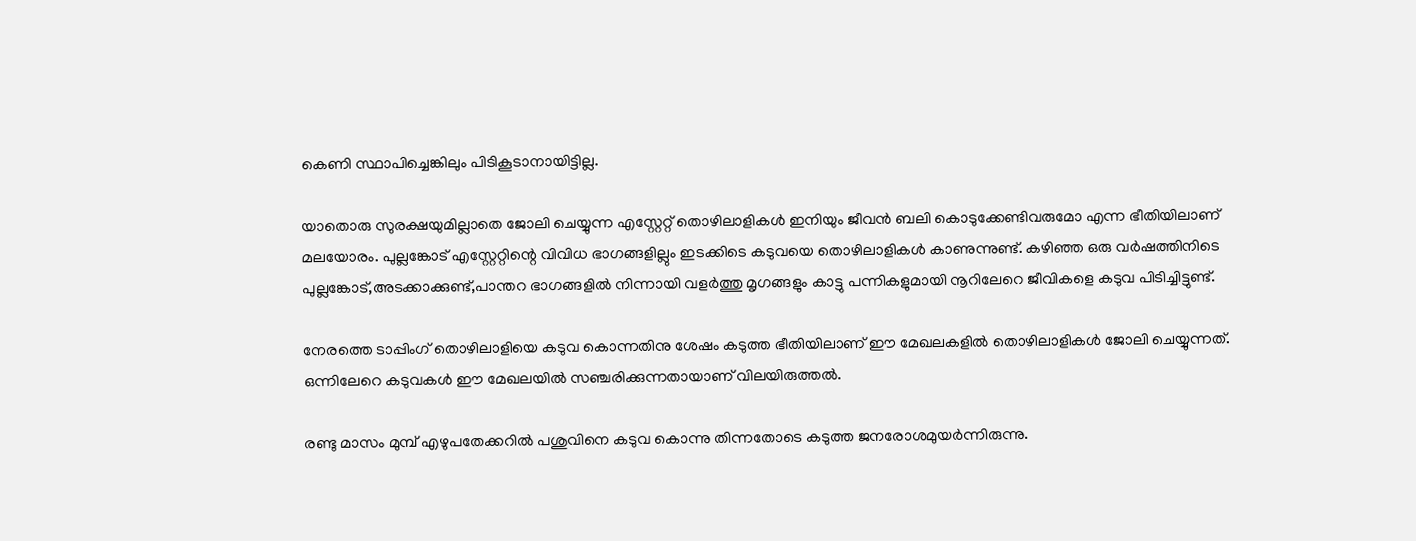കെണി സ്ഥാപിച്ചെങ്കിലും പിടികൂടാനായിട്ടില്ല.

യാതൊരു സുരക്ഷയുമില്ലാതെ ജോലി ചെയ്യുന്ന എസ്റ്റേറ്റ് തൊഴിലാളികൾ ഇനിയും ജീവൻ ബലി കൊടുക്കേണ്ടിവരുമോ എന്ന ഭീതിയിലാണ് മലയോരം. പുല്ലങ്കോട് എസ്റ്റേറ്റിന്റെ വിവിധ ഭാഗങ്ങളില്ലും ഇടക്കിടെ കടുവയെ തൊഴിലാളികൾ കാണുന്നുണ്ട്. കഴിഞ്ഞ ഒരു വർഷത്തിനിടെ പുല്ലങ്കോട്,അടക്കാക്കുണ്ട്,പാന്തറ ഭാഗങ്ങളിൽ നിന്നായി വളർത്തു മൃഗങ്ങളും കാട്ടു പന്നികളുമായി നൂറിലേറെ ജീവികളെ കടുവ പിടിച്ചിട്ടുണ്ട്.

നേരത്തെ ടാപ്പിംഗ് തൊഴിലാളിയെ കടുവ കൊന്നതിനു ശേഷം കടുത്ത ഭീതിയിലാണ് ഈ മേഖലകളിൽ തൊഴിലാളികൾ ജോലി ചെയ്യുന്നത്. ഒന്നിലേറെ കടുവകൾ ഈ മേഖലയിൽ സഞ്ചരിക്കുന്നതായാണ് വിലയിരുത്തൽ.

രണ്ടു മാസം മുമ്പ് എഴുപതേക്കറിൽ പശുവിനെ കടുവ കൊന്നു തിന്നതോടെ കടുത്ത ജനരോശമുയർന്നിരുന്നു.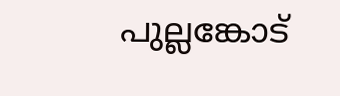പുല്ലങ്കോട്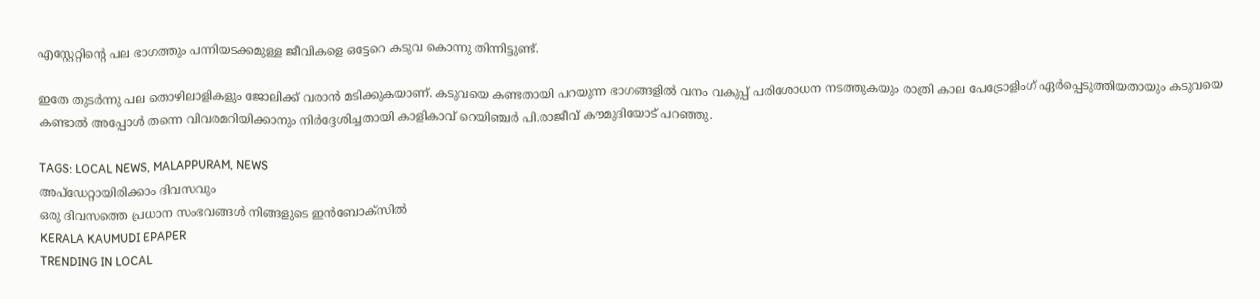എസ്റ്റേറ്റിന്റെ പല ഭാഗത്തും പന്നിയടക്കമുള്ള ജീവികളെ ഒട്ടേറെ കടുവ കൊന്നു തിന്നിട്ടുണ്ട്.

ഇതേ തുടർന്നു പല തൊഴിലാളികളും ജോലിക്ക് വരാൻ മടിക്കുകയാണ്. കടുവയെ കണ്ടതായി പറയുന്ന ഭാഗങ്ങളിൽ വനം വകുപ്പ് പരിശോധന നടത്തുകയും രാത്രി കാല പേട്രോളിംഗ് ഏർപ്പെടുത്തിയതായും കടുവയെ കണ്ടാൽ അപ്പോൾ തന്നെ വിവരമറിയിക്കാനും നിർദ്ദേശിച്ചതായി കാളികാവ് റെയിഞ്ചർ പി.രാജീവ് കൗമുദിയോട് പറഞ്ഞു.

TAGS: LOCAL NEWS, MALAPPURAM, NEWS
അപ്ഡേറ്റായിരിക്കാം ദിവസവും
ഒരു ദിവസത്തെ പ്രധാന സംഭവങ്ങൾ നിങ്ങളുടെ ഇൻബോക്സിൽ
KERALA KAUMUDI EPAPER
TRENDING IN LOCAL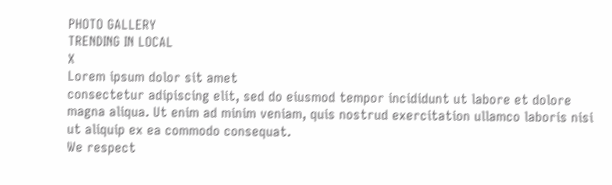PHOTO GALLERY
TRENDING IN LOCAL
X
Lorem ipsum dolor sit amet
consectetur adipiscing elit, sed do eiusmod tempor incididunt ut labore et dolore magna aliqua. Ut enim ad minim veniam, quis nostrud exercitation ullamco laboris nisi ut aliquip ex ea commodo consequat.
We respect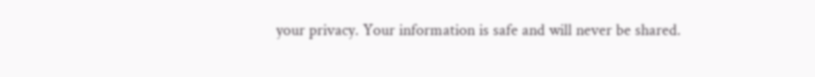your privacy. Your information is safe and will never be shared.